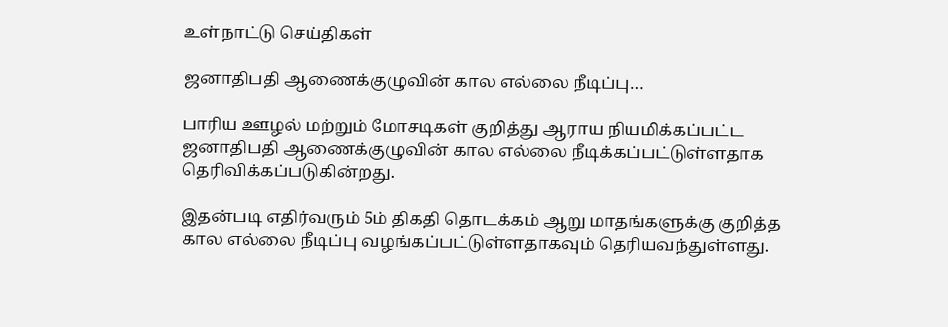உள்நாட்டு செய்திகள்

ஜனாதிபதி ஆணைக்குழுவின் கால எல்லை நீடிப்பு…

பாரிய ஊழல் மற்றும் மோசடிகள் குறித்து ஆராய நியமிக்கப்பட்ட ஜனாதிபதி ஆணைக்குழுவின் கால எல்லை நீடிக்கப்பட்டுள்ளதாக தெரிவிக்கப்படுகின்றது.

இதன்படி எதிர்வரும் 5ம் திகதி தொடக்கம் ஆறு மாதங்களுக்கு குறித்த கால எல்லை நீடிப்பு வழங்கப்பட்டுள்ளதாகவும் தெரியவந்துள்ளது.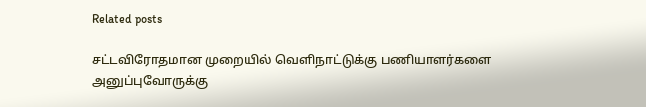Related posts

சட்டவிரோதமான முறையில் வெளிநாட்டுக்கு பணியாளர்களை அனுப்புவோருக்கு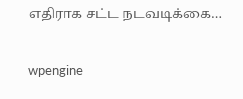எதிராக சட்ட நடவடிக்கை…

wpengine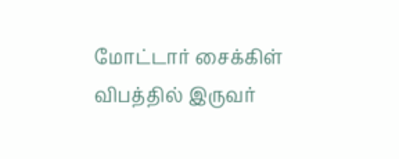மோட்டார் சைக்கிள் விபத்தில் இருவர்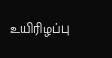உயிரிழப்பு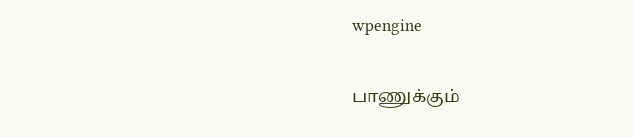wpengine

பாணுக்கும்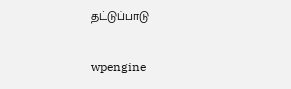தட்டுப்பாடு

wpengine